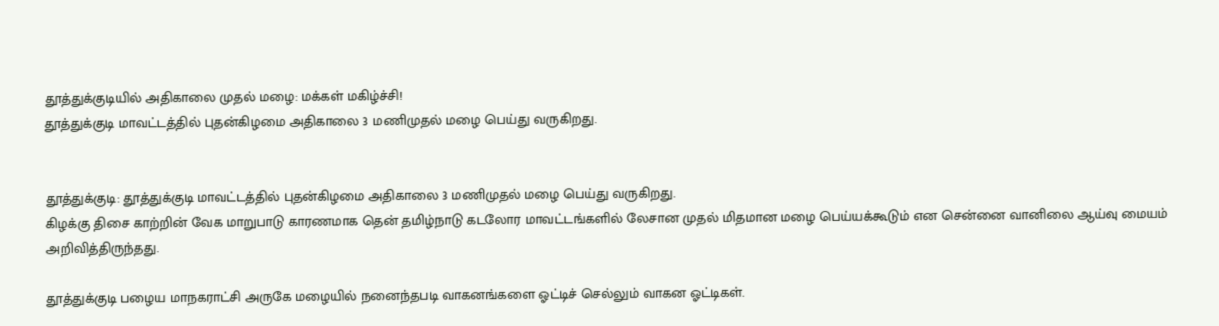தூத்துக்குடியில் அதிகாலை முதல் மழை: மக்கள் மகிழ்ச்சி!
தூத்துக்குடி மாவட்டத்தில் புதன்கிழமை அதிகாலை 3 மணிமுதல் மழை பெய்து வருகிறது.


தூத்துக்குடி: தூத்துக்குடி மாவட்டத்தில் புதன்கிழமை அதிகாலை 3 மணிமுதல் மழை பெய்து வருகிறது.
கிழக்கு திசை காற்றின் வேக மாறுபாடு காரணமாக தென் தமிழ்நாடு கடலோர மாவட்டங்களில் லேசான முதல் மிதமான மழை பெய்யக்கூடும் என சென்னை வானிலை ஆய்வு மையம் அறிவித்திருந்தது.

தூத்துக்குடி பழைய மாநகராட்சி அருகே மழையில் நனைந்தபடி வாகனங்களை ஓட்டிச் செல்லும் வாகன ஓட்டிகள்.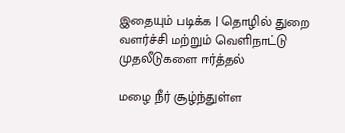இதையும் படிக்க | தொழில் துறை வளர்ச்சி மற்றும் வெளிநாட்டு முதலீடுகளை ஈர்த்தல்

மழை நீர் சூழ்ந்துள்ள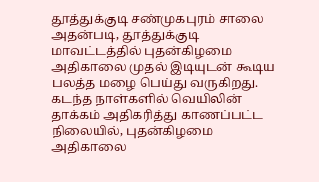தூத்துக்குடி சண்முகபுரம் சாலை
அதன்படி, தூத்துக்குடி மாவட்டத்தில் புதன்கிழமை அதிகாலை முதல் இடியுடன் கூடிய பலத்த மழை பெய்து வருகிறது. கடந்த நாள்களில் வெயிலின் தாக்கம் அதிகரித்து காணப்பட்ட நிலையில், புதன்கிழமை அதிகாலை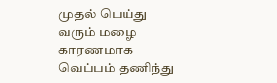முதல் பெய்து வரும் மழை காரணமாக வெப்பம் தணிந்து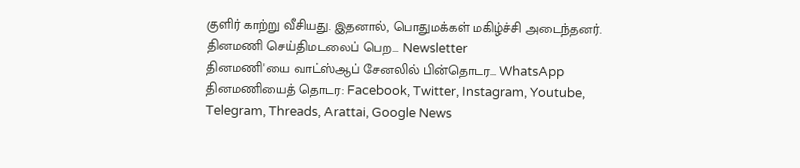குளிர் காற்று வீசியது. இதனால், பொதுமக்கள் மகிழ்ச்சி அடைந்தனர்.
தினமணி செய்திமடலைப் பெற... Newsletter
தினமணி'யை வாட்ஸ்ஆப் சேனலில் பின்தொடர... WhatsApp
தினமணியைத் தொடர: Facebook, Twitter, Instagram, Youtube, Telegram, Threads, Arattai, Google News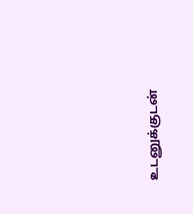உடனுக்குடன்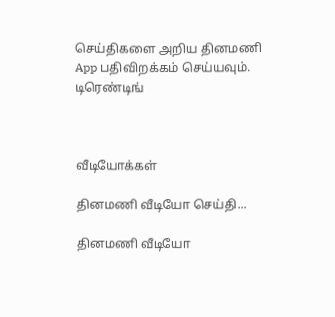செய்திகளை அறிய தினமணி App பதிவிறக்கம் செய்யவும்.
டிரெண்டிங்



வீடியோக்கள்

தினமணி வீடியோ செய்தி...

தினமணி வீடியோ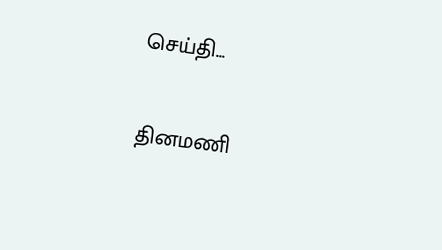செய்தி...

தினமணி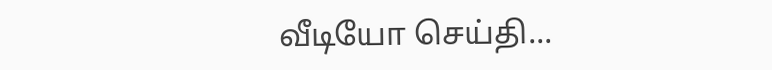வீடியோ செய்தி...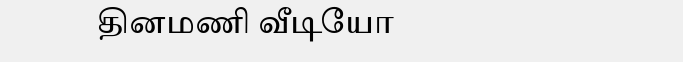தினமணி வீடியோ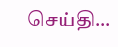செய்தி...